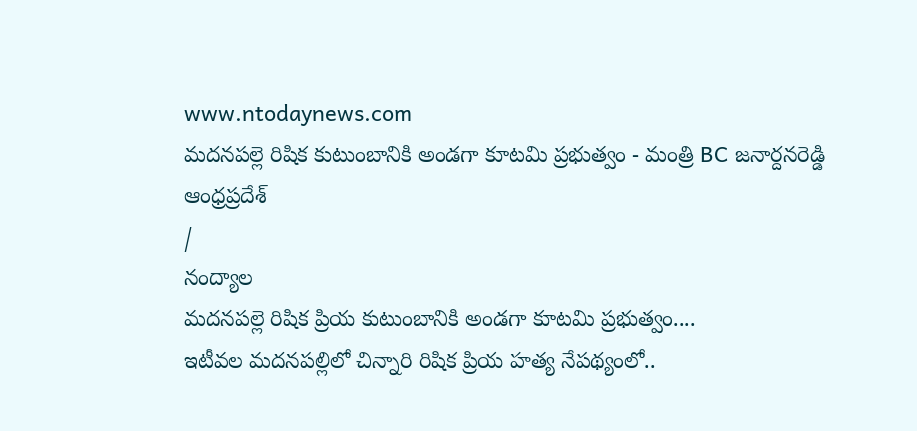www.ntodaynews.com
మదనపల్లె రిషిక కుటుంబానికి అండగా కూటమి ప్రభుత్వం - మంత్రి BC జనార్దనరెడ్డి
ఆంధ్రప్రదేశ్
/
నంద్యాల
మదనపల్లె రిషిక ప్రియ కుటుంబానికి అండగా కూటమి ప్రభుత్వం....
ఇటీవల మదనపల్లిలో చిన్నారి రిషిక ప్రియ హత్య నేపథ్యంలో..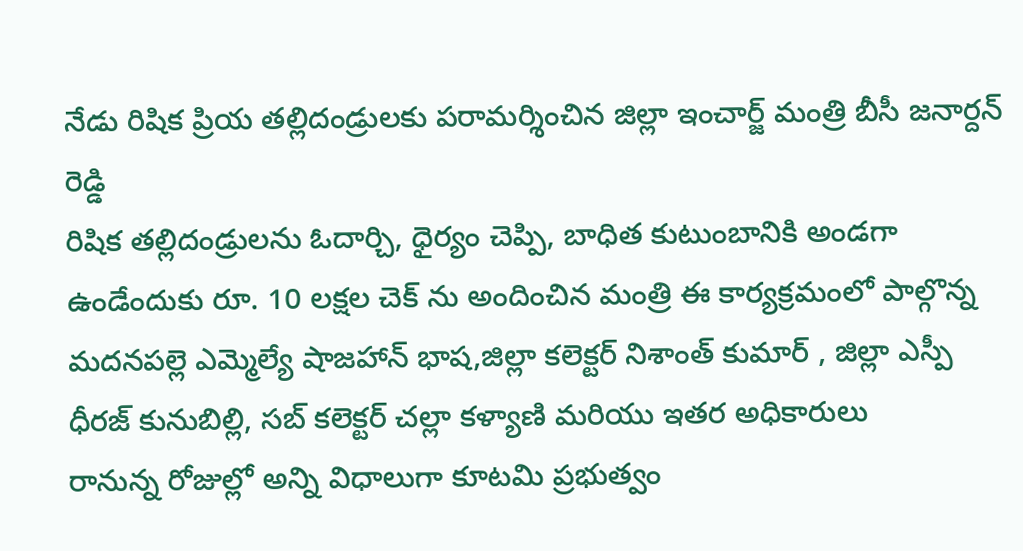నేడు రిషిక ప్రియ తల్లిదండ్రులకు పరామర్శించిన జిల్లా ఇంచార్జ్ మంత్రి బీసీ జనార్దన్ రెడ్డి
రిషిక తల్లిదండ్రులను ఓదార్చి, ధైర్యం చెప్పి, బాధిత కుటుంబానికి అండగా ఉండేందుకు రూ. 10 లక్షల చెక్ ను అందించిన మంత్రి ఈ కార్యక్రమంలో పాల్గొన్న మదనపల్లె ఎమ్మెల్యే షాజహాన్ భాష,జిల్లా కలెక్టర్ నిశాంత్ కుమార్ , జిల్లా ఎస్పీ ధీరజ్ కునుబిల్లి, సబ్ కలెక్టర్ చల్లా కళ్యాణి మరియు ఇతర అధికారులు
రానున్న రోజుల్లో అన్ని విధాలుగా కూటమి ప్రభుత్వం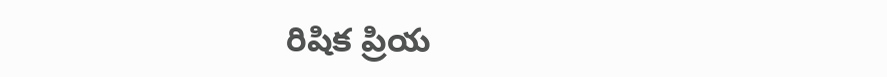రిషిక ప్రియ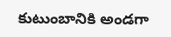కుటుంబానికి అండగా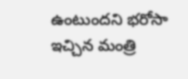ఉంటుందని భరోసా ఇచ్చిన మంత్రి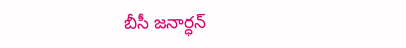బీసీ జనార్ధన్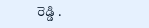రెడ్డి .